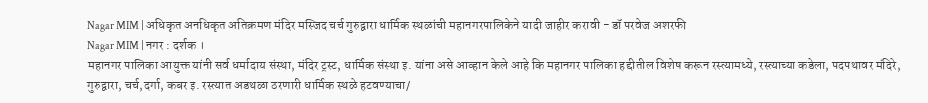Nagar MIM | अधिकृत अनधिकृत अतिक्रमण मंदिर मस्जिद चर्च गुरुद्वारा धार्मिक स्थळांची महानगरपालिकेने यादी जाहीर करावी - डॉ परवेज अशरफी
Nagar MIM | नगर : दर्शक ।
महानगर पालिका आयुक्त यांनी सर्व धर्मादाय संस्था, मंदिर ट्रस्ट, धार्मिक संस्था इ. यांना असे आव्हान केले आहे कि महानगर पालिका हद्दीतील विशेष करून रस्त्यामध्ये, रस्त्याच्या कडेला, पदपथावर मंदिरे, गुरुद्वारा, चर्च,दर्गा, कबर इ. रस्त्यात अडथळा ठरणारी धार्मिक स्थळे हटवण्याचा/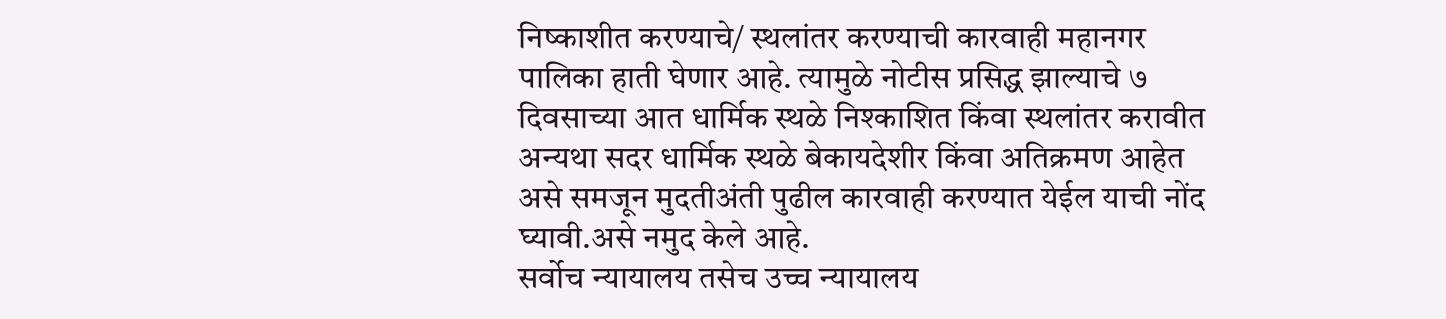निष्काशीत करण्याचे/ स्थलांतर करण्याची कारवाही महानगर पालिका हाती घेणार आहे. त्यामुळे नोटीस प्रसिद्ध झाल्याचे ७ दिवसाच्या आत धार्मिक स्थळे निश्काशित किंवा स्थलांतर करावीत अन्यथा सदर धार्मिक स्थळे बेकायदेशीर किंवा अतिक्रमण आहेत असे समजून मुदतीअंती पुढील कारवाही करण्यात येईल याची नोंद घ्यावी.असे नमुद केले आहे.
सर्वोच न्यायालय तसेच उच्च न्यायालय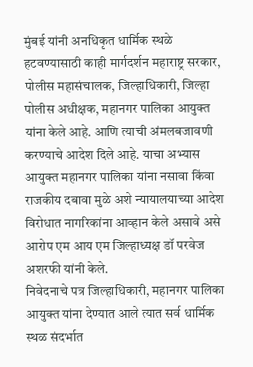मुंबई यांनी अनधिकृत धार्मिक स्थळे हटवण्यासाठी काही मार्गदर्शन महाराष्ट्र सरकार, पोलीस महासंचालक, जिल्हाधिकारी, जिल्हा पोलीस अधीक्षक, महानगर पालिका आयुक्त यांना केले आहे. आणि त्याची अंमलबजावणी करण्याचे आदेश दिले आहे. याचा अभ्यास आयुक्त महानगर पालिका यांना नसावा किंवा राजकीय दबावा मुळे अशे न्यायालयाच्या आदेश विरोधात नागरिकांना आव्हान केले असावे असे आरोप एम आय एम जिल्हाध्यक्ष डॉ परवेज अशरफी यांनी केले.
निवेदनाचे पत्र जिल्हाधिकारी, महानगर पालिका आयुक्त यांना देण्यात आले त्यात सर्व धार्मिक स्थळ संदर्भात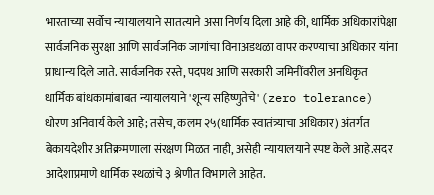भारताच्या सर्वोच न्यायालयाने सातत्याने असा निर्णय दिला आहे की, धार्मिक अधिकारांपेक्षा सार्वजनिक सुरक्षा आणि सार्वजनिक जागांचा विनाअडथळा वापर करण्याचा अधिकार यांना प्राधान्य दिले जाते. सार्वजनिक रस्ते, पदपथ आणि सरकारी जमिनींवरील अनधिकृत धार्मिक बांधकामांबाबत न्यायालयाने 'शून्य सहिष्णुतेचे' (zero tolerance) धोरण अनिवार्य केले आहे; तसेच, कलम २५(धार्मिक स्वातंत्र्याचा अधिकार) अंतर्गत बेकायदेशीर अतिक्रमणाला संरक्षण मिळत नाही, असेही न्यायालयाने स्पष्ट केले आहे.सदर आदेशाप्रमाणे धार्मिक स्थळांचे ३ श्रेणीत विभागले आहेत.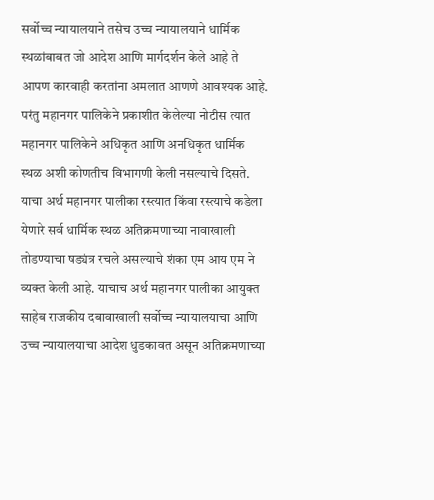सर्वोच्च न्यायालयाने तसेच उच्च न्यायालयाने धार्मिक स्थळांबाबत जो आदेश आणि मार्गदर्शन केले आहे ते आपण कारवाही करतांना अमलात आणणे आवश्यक आहे. परंतु महानगर पालिकेने प्रकाशीत केलेल्या नोटीस त्यात महानगर पालिकेने अधिकृत आणि अनधिकृत धार्मिक स्थळ अशी कोणतीच विभागणी केली नसल्याचे दिसते. याचा अर्थ महानगर पालीका रस्त्यात किंवा रस्त्याचे कडेला येणारे सर्व धार्मिक स्थळ अतिक्रमणाच्या नावाखाली तोडण्याचा षड्यंत्र रचले असल्याचे शंका एम आय एम ने व्यक्त केली आहे. याचाच अर्थ महानगर पालीका आयुक्त साहेब राजकीय दबावाखाली सर्वोच्च न्यायालयाचा आणि उच्च न्यायालयाचा आदेश धुडकावत असून अतिक्रमणाच्या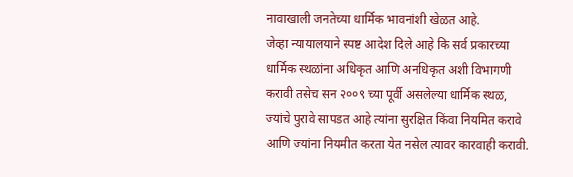नावाखाली जनतेच्या धार्मिक भावनांशी खेळत आहे.
जेव्हा न्यायालयाने स्पष्ट आदेश दिले आहे कि सर्व प्रकारच्या धार्मिक स्थळांना अधिकृत आणि अनधिकृत अशी विभागणी करावी तसेच सन २००९ च्या पूर्वी असलेल्या धार्मिक स्थळ, ज्यांचे पुरावे सापडत आहे त्यांना सुरक्षित किंवा नियमित करावे आणि ज्यांना नियमीत करता येत नसेल त्यावर कारवाही करावी.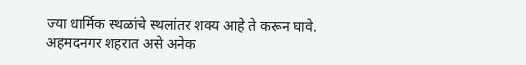ज्या धार्मिक स्थळांचे स्थलांतर शक्य आहे ते करून घावे.
अहमदनगर शहरात असे अनेक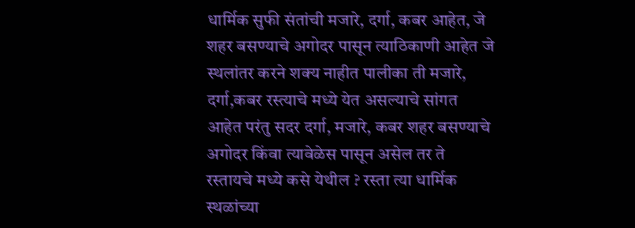धार्मिक सुफी संतांची मजारे, दर्गा, कबर आहेत, जे शहर बसण्याचे अगोदर पासून त्याठिकाणी आहेत जे स्थलांतर करने शक्य नाहीत पालीका ती मजारे, दर्गा,कबर रस्त्याचे मध्ये येत असल्याचे सांगत आहेत परंतु सदर दर्गा, मजारे, कबर शहर बसण्याचे अगोदर किंवा त्यावेळेस पासून असेल तर ते रस्तायचे मध्ये कसे येथील ? रस्ता त्या धार्मिक स्थळांच्या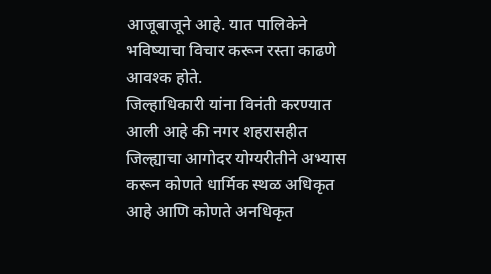आजूबाजूने आहे. यात पालिकेने भविष्याचा विचार करून रस्ता काढणे आवश्क होते.
जिल्हाधिकारी यांना विनंती करण्यात आली आहे की नगर शहरासहीत जिल्ह्याचा आगोदर योग्यरीतीने अभ्यास करून कोणते धार्मिक स्थळ अधिकृत आहे आणि कोणते अनधिकृत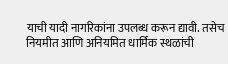याची यादी नागरिकांना उपलब्ध करून द्यावी. तसेच नियमीत आणि अनियमित धार्मिक स्थळांची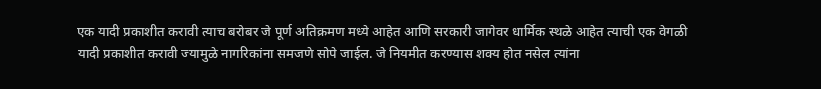एक यादी प्रकाशीत करावी त्याच बरोबर जे पूर्ण अतिक्रमण मध्ये आहेत आणि सरकारी जागेवर धार्मिक स्थळे आहेत त्याची एक वेगळी यादी प्रकाशीत करावी ज्यामुळे नागरिकांना समजणे सोपे जाईल. जे नियमीत करण्यास शक्य होत नसेल त्यांना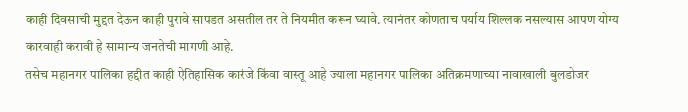काही दिवसाची मुद्दत देऊन काही पुरावे सापडत असतील तर ते नियमीत करून घ्यावे. त्यानंतर कोणताच पर्याय शिल्लक नसल्यास आपण योग्य कारवाही करावी हे सामान्य जनतेची मागणी आहे.
तसेच महानगर पालिका हद्दीत काही ऐतिहासिक कारंजे किंवा वास्तू आहे ज्याला महानगर पालिका अतिक्रमणाच्या नावाखाली बुलडोजर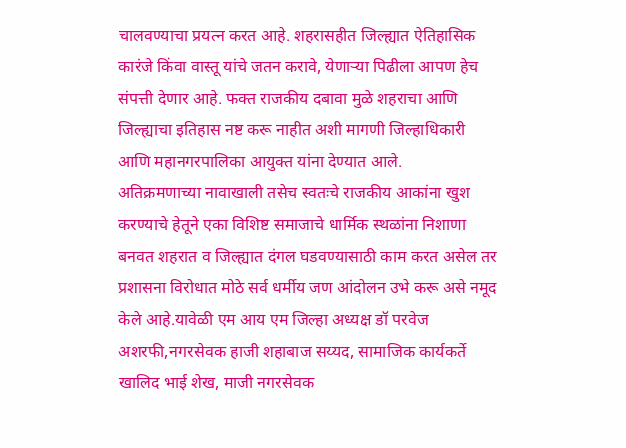चालवण्याचा प्रयत्न करत आहे. शहरासहीत जिल्ह्यात ऐतिहासिक कारंजे किंवा वास्तू यांचे जतन करावे, येणाऱ्या पिढीला आपण हेच संपत्ती देणार आहे. फक्त राजकीय दबावा मुळे शहराचा आणि जिल्ह्याचा इतिहास नष्ट करू नाहीत अशी मागणी जिल्हाधिकारी आणि महानगरपालिका आयुक्त यांना देण्यात आले.
अतिक्रमणाच्या नावाखाली तसेच स्वतःचे राजकीय आकांना खुश करण्याचे हेतूने एका विशिष्ट समाजाचे धार्मिक स्थळांना निशाणा बनवत शहरात व जिल्ह्यात दंगल घडवण्यासाठी काम करत असेल तर प्रशासना विरोधात मोठे सर्व धर्मीय जण आंदोलन उभे करू असे नमूद केले आहे.यावेळी एम आय एम जिल्हा अध्यक्ष डॉ परवेज अशरफी,नगरसेवक हाजी शहाबाज सय्यद, सामाजिक कार्यकर्ते खालिद भाई शेख, माजी नगरसेवक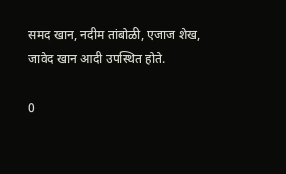समद खान, नदीम तांबोळी, एजाज शेख, जावेद खान आदी उपस्थित होते.

0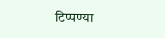टिप्पण्या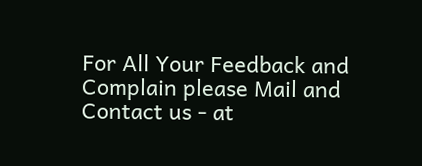For All Your Feedback and Complain please Mail and Contact us - at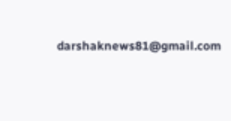darshaknews81@gmail.com